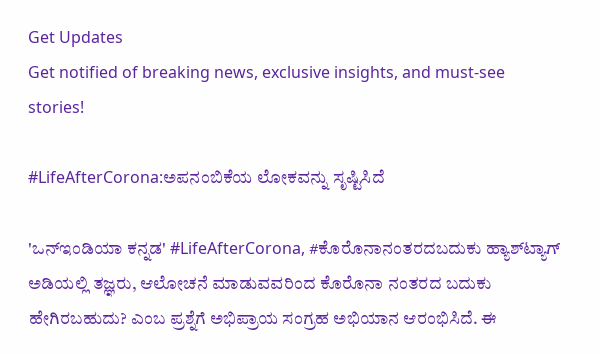Get Updates
Get notified of breaking news, exclusive insights, and must-see stories!

#LifeAfterCorona:ಅಪನಂಬಿಕೆಯ ಲೋಕವನ್ನು ಸೃಷ್ಟಿಸಿದೆ

'ಒನ್ಇಂಡಿಯಾ ಕನ್ನಡ' #LifeAfterCorona, #ಕೊರೊನಾನಂತರದಬದುಕು ಹ್ಯಾಶ್‌ಟ್ಯಾಗ್‌ ಅಡಿಯಲ್ಲಿ ತಜ್ಞರು, ಆಲೋಚನೆ ಮಾಡುವವರಿಂದ ಕೊರೊನಾ ನಂತರದ ಬದುಕು ಹೇಗಿರಬಹುದು? ಎಂಬ ಪ್ರಶ್ನೆಗೆ ಅಭಿಪ್ರಾಯ ಸಂಗ್ರಹ ಅಭಿಯಾನ ಆರಂಭಿಸಿದೆ. ಈ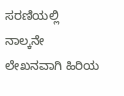ಸರಣಿಯಲ್ಲಿ ನಾಲ್ಕನೇ ಲೇಖನವಾಗಿ ಹಿರಿಯ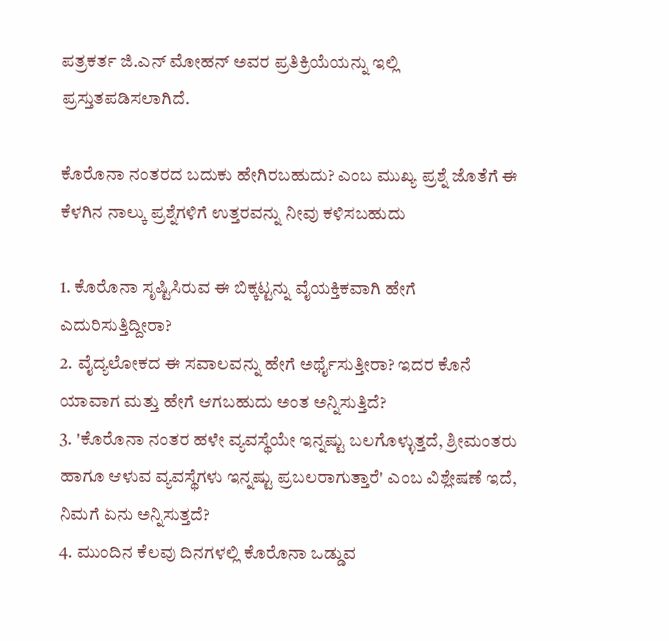ಪತ್ರಕರ್ತ ಜಿ.ಎನ್ ಮೋಹನ್ ಅವರ ಪ್ರತಿಕ್ರಿಯೆಯನ್ನು ಇಲ್ಲಿ ಪ್ರಸ್ತುತಪಡಿಸಲಾಗಿದೆ.

ಕೊರೊನಾ ನಂತರದ ಬದುಕು ಹೇಗಿರಬಹುದು? ಎಂಬ ಮುಖ್ಯ ಪ್ರಶ್ನೆ ಜೊತೆಗೆ ಈ ಕೆಳಗಿನ ನಾಲ್ಕು ಪ್ರಶ್ನೆಗಳಿಗೆ ಉತ್ತರವನ್ನು ನೀವು ಕಳಿಸಬಹುದು

1. ಕೊರೊನಾ ಸೃಷ್ಟಿಸಿರುವ ಈ ಬಿಕ್ಕಟ್ಟನ್ನು ವೈಯಕ್ತಿಕವಾಗಿ ಹೇಗೆ ಎದುರಿಸುತ್ತಿದ್ದೀರಾ?
2. ವೈದ್ಯಲೋಕದ ಈ ಸವಾಲವನ್ನು ಹೇಗೆ ಅರ್ಥೈಸುತ್ತೀರಾ? ಇದರ ಕೊನೆ ಯಾವಾಗ ಮತ್ತು ಹೇಗೆ ಆಗಬಹುದು ಅಂತ ಅನ್ನಿಸುತ್ತಿದೆ?
3. 'ಕೊರೊನಾ ನಂತರ ಹಳೇ ವ್ಯವಸ್ಥೆಯೇ ಇನ್ನಷ್ಟು ಬಲಗೊಳ್ಳುತ್ತದೆ, ಶ್ರೀಮಂತರು ಹಾಗೂ ಆಳುವ ವ್ಯವಸ್ಥೆಗಳು ಇನ್ನಷ್ಟು ಪ್ರಬಲರಾಗುತ್ತಾರೆ' ಎಂಬ ವಿಶ್ಲೇಷಣೆ ಇದೆ, ನಿಮಗೆ ಏನು ಅನ್ನಿಸುತ್ತದೆ?
4. ಮುಂದಿನ ಕೆಲವು ದಿನಗಳಲ್ಲಿ ಕೊರೊನಾ ಒಡ್ಡುವ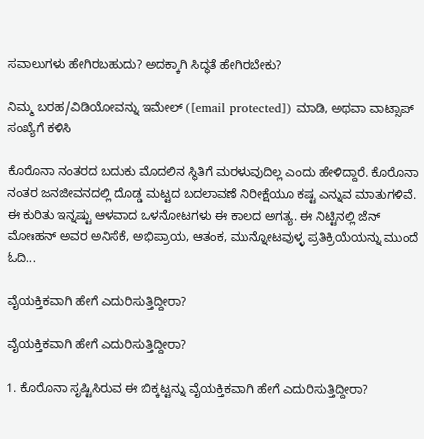ಸವಾಲುಗಳು ಹೇಗಿರಬಹುದು? ಅದಕ್ಕಾಗಿ ಸಿದ್ಧತೆ ಹೇಗಿರಬೇಕು?

ನಿಮ್ಮ ಬರಹ/ವಿಡಿಯೋವನ್ನು ಇಮೇಲ್ ([email protected]) ಮಾಡಿ, ಅಥವಾ ವಾಟ್ಸಾಪ್ ಸಂಖ್ಯೆಗೆ ಕಳಿಸಿ

ಕೊರೊನಾ ನಂತರದ ಬದುಕು ಮೊದಲಿನ ಸ್ಥಿತಿಗೆ ಮರಳುವುದಿಲ್ಲ ಎಂದು ಹೇಳಿದ್ದಾರೆ. ಕೊರೊನಾ ನಂತರ ಜನಜೀವನದಲ್ಲಿ ದೊಡ್ಡ ಮಟ್ಟದ ಬದಲಾವಣೆ ನಿರೀಕ್ಷೆಯೂ ಕಷ್ಟ ಎನ್ನುವ ಮಾತುಗಳಿವೆ. ಈ ಕುರಿತು ಇನ್ನಷ್ಟು ಆಳವಾದ ಒಳನೋಟಗಳು ಈ ಕಾಲದ ಅಗತ್ಯ. ಈ ನಿಟ್ಟಿನಲ್ಲಿ ಜೆನ್ ಮೋಃಹನ್ ಅವರ ಅನಿಸೆಕೆ, ಅಭಿಪ್ರಾಯ, ಆತಂಕ, ಮುನ್ನೋಟವುಳ್ಳ ಪ್ರತಿಕ್ರಿಯೆಯನ್ನು ಮುಂದೆ ಓದಿ...

ವೈಯಕ್ತಿಕವಾಗಿ ಹೇಗೆ ಎದುರಿಸುತ್ತಿದ್ದೀರಾ?

ವೈಯಕ್ತಿಕವಾಗಿ ಹೇಗೆ ಎದುರಿಸುತ್ತಿದ್ದೀರಾ?

1. ಕೊರೊನಾ ಸೃಷ್ಟಿಸಿರುವ ಈ ಬಿಕ್ಕಟ್ಟನ್ನು ವೈಯಕ್ತಿಕವಾಗಿ ಹೇಗೆ ಎದುರಿಸುತ್ತಿದ್ದೀರಾ?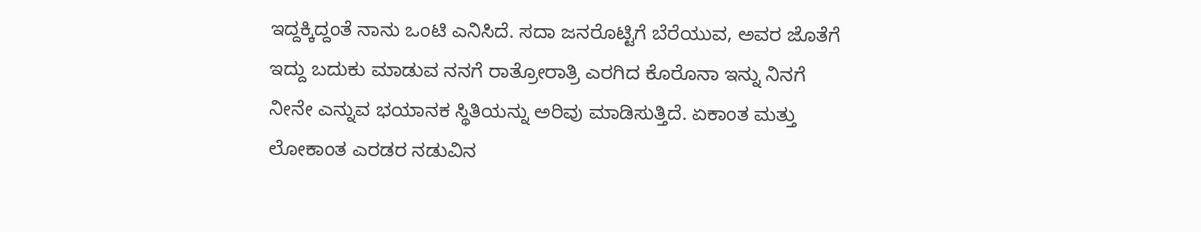ಇದ್ದಕ್ಕಿದ್ದಂತೆ ನಾನು ಒಂಟಿ ಎನಿಸಿದೆ. ಸದಾ ಜನರೊಟ್ಟಿಗೆ ಬೆರೆಯುವ, ಅವರ ಜೊತೆಗೆ ಇದ್ದು ಬದುಕು ಮಾಡುವ ನನಗೆ ರಾತ್ರೋರಾತ್ರಿ ಎರಗಿದ ಕೊರೊನಾ ಇನ್ನು ನಿನಗೆ ನೀನೇ ಎನ್ನುವ ಭಯಾನಕ ಸ್ಥಿತಿಯನ್ನು ಅರಿವು ಮಾಡಿಸುತ್ತಿದೆ. ಏಕಾಂತ ಮತ್ತು ಲೋಕಾಂತ ಎರಡರ ನಡುವಿನ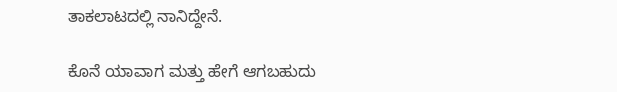ತಾಕಲಾಟದಲ್ಲಿ ನಾನಿದ್ದೇನೆ.

ಕೊನೆ ಯಾವಾಗ ಮತ್ತು ಹೇಗೆ ಆಗಬಹುದು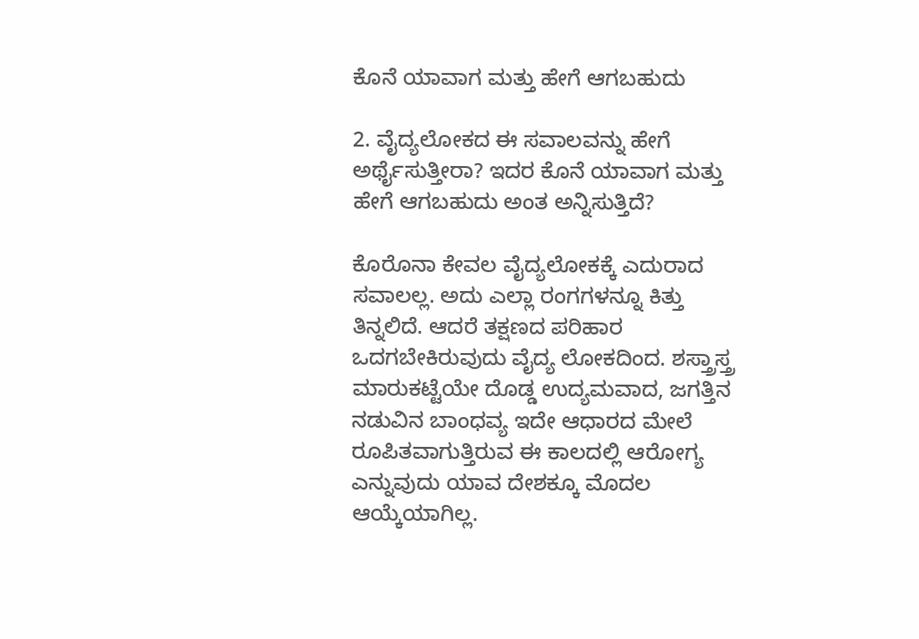ಕೊನೆ ಯಾವಾಗ ಮತ್ತು ಹೇಗೆ ಆಗಬಹುದು

2. ವೈದ್ಯಲೋಕದ ಈ ಸವಾಲವನ್ನು ಹೇಗೆ ಅರ್ಥೈಸುತ್ತೀರಾ? ಇದರ ಕೊನೆ ಯಾವಾಗ ಮತ್ತು ಹೇಗೆ ಆಗಬಹುದು ಅಂತ ಅನ್ನಿಸುತ್ತಿದೆ?

ಕೊರೊನಾ ಕೇವಲ ವೈದ್ಯಲೋಕಕ್ಕೆ ಎದುರಾದ ಸವಾಲಲ್ಲ. ಅದು ಎಲ್ಲಾ ರಂಗಗಳನ್ನೂ ಕಿತ್ತು ತಿನ್ನಲಿದೆ. ಆದರೆ ತಕ್ಷಣದ ಪರಿಹಾರ ಒದಗಬೇಕಿರುವುದು ವೈದ್ಯ ಲೋಕದಿಂದ. ಶಸ್ತ್ರಾಸ್ತ್ರ ಮಾರುಕಟ್ಟೆಯೇ ದೊಡ್ಡ ಉದ್ಯಮವಾದ, ಜಗತ್ತಿನ ನಡುವಿನ ಬಾಂಧವ್ಯ ಇದೇ ಆಧಾರದ ಮೇಲೆ ರೂಪಿತವಾಗುತ್ತಿರುವ ಈ ಕಾಲದಲ್ಲಿ ಆರೋಗ್ಯ ಎನ್ನುವುದು ಯಾವ ದೇಶಕ್ಕೂ ಮೊದಲ ಆಯ್ಕೆಯಾಗಿಲ್ಲ.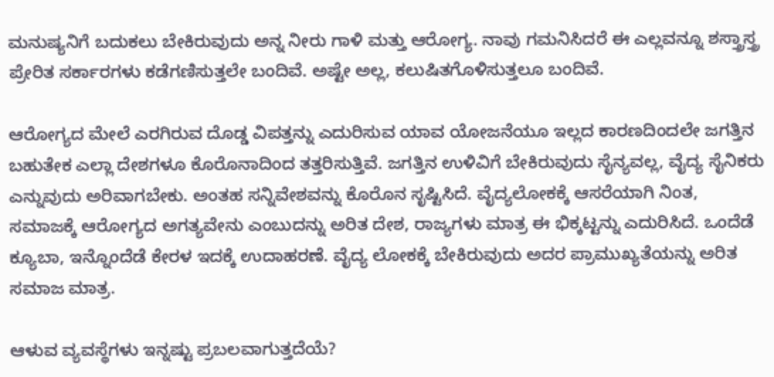ಮನುಷ್ಯನಿಗೆ ಬದುಕಲು ಬೇಕಿರುವುದು ಅನ್ನ ನೀರು ಗಾಳಿ ಮತ್ತು ಆರೋಗ್ಯ. ನಾವು ಗಮನಿಸಿದರೆ ಈ ಎಲ್ಲವನ್ನೂ ಶಸ್ತ್ರಾಸ್ತ್ರ ಪ್ರೇರಿತ ಸರ್ಕಾರಗಳು ಕಡೆಗಣಿಸುತ್ತಲೇ ಬಂದಿವೆ. ಅಷ್ಟೇ ಅಲ್ಲ, ಕಲುಷಿತಗೊಳಿಸುತ್ತಲೂ ಬಂದಿವೆ.

ಆರೋಗ್ಯದ ಮೇಲೆ ಎರಗಿರುವ ದೊಡ್ಡ ವಿಪತ್ತನ್ನು ಎದುರಿಸುವ ಯಾವ ಯೋಜನೆಯೂ ಇಲ್ಲದ ಕಾರಣದಿಂದಲೇ ಜಗತ್ತಿನ ಬಹುತೇಕ ಎಲ್ಲಾ ದೇಶಗಳೂ ಕೊರೊನಾದಿಂದ ತತ್ತರಿಸುತ್ತಿವೆ. ಜಗತ್ತಿನ ಉಳಿವಿಗೆ ಬೇಕಿರುವುದು ಸೈನ್ಯವಲ್ಲ, ವೈದ್ಯ ಸೈನಿಕರು ಎನ್ನುವುದು ಅರಿವಾಗಬೇಕು. ಅಂತಹ ಸನ್ನಿವೇಶವನ್ನು ಕೊರೊನ ಸೃಷ್ಟಿಸಿದೆ. ವೈದ್ಯಲೋಕಕ್ಕೆ ಆಸರೆಯಾಗಿ ನಿಂತ, ಸಮಾಜಕ್ಕೆ ಆರೋಗ್ಯದ ಅಗತ್ಯವೇನು ಎಂಬುದನ್ನು ಅರಿತ ದೇಶ, ರಾಜ್ಯಗಳು ಮಾತ್ರ ಈ ಭಿಕ್ಕಟ್ಟನ್ನು ಎದುರಿಸಿದೆ. ಒಂದೆಡೆ ಕ್ಯೂಬಾ, ಇನ್ನೊಂದೆಡೆ ಕೇರಳ ಇದಕ್ಕೆ ಉದಾಹರಣೆ. ವೈದ್ಯ ಲೋಕಕ್ಕೆ ಬೇಕಿರುವುದು ಅದರ ಪ್ರಾಮುಖ್ಯತೆಯನ್ನು ಅರಿತ ಸಮಾಜ ಮಾತ್ರ.

ಆಳುವ ವ್ಯವಸ್ಥೆಗಳು ಇನ್ನಷ್ಟು ಪ್ರಬಲವಾಗುತ್ತದೆಯೆ?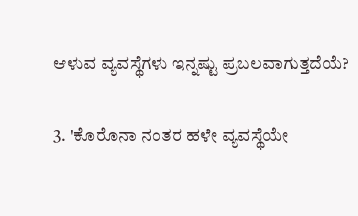ಆಳುವ ವ್ಯವಸ್ಥೆಗಳು ಇನ್ನಷ್ಟು ಪ್ರಬಲವಾಗುತ್ತದೆಯೆ?

3. 'ಕೊರೊನಾ ನಂತರ ಹಳೇ ವ್ಯವಸ್ಥೆಯೇ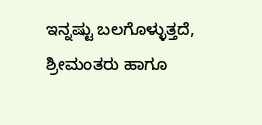ಇನ್ನಷ್ಟು ಬಲಗೊಳ್ಳುತ್ತದೆ, ಶ್ರೀಮಂತರು ಹಾಗೂ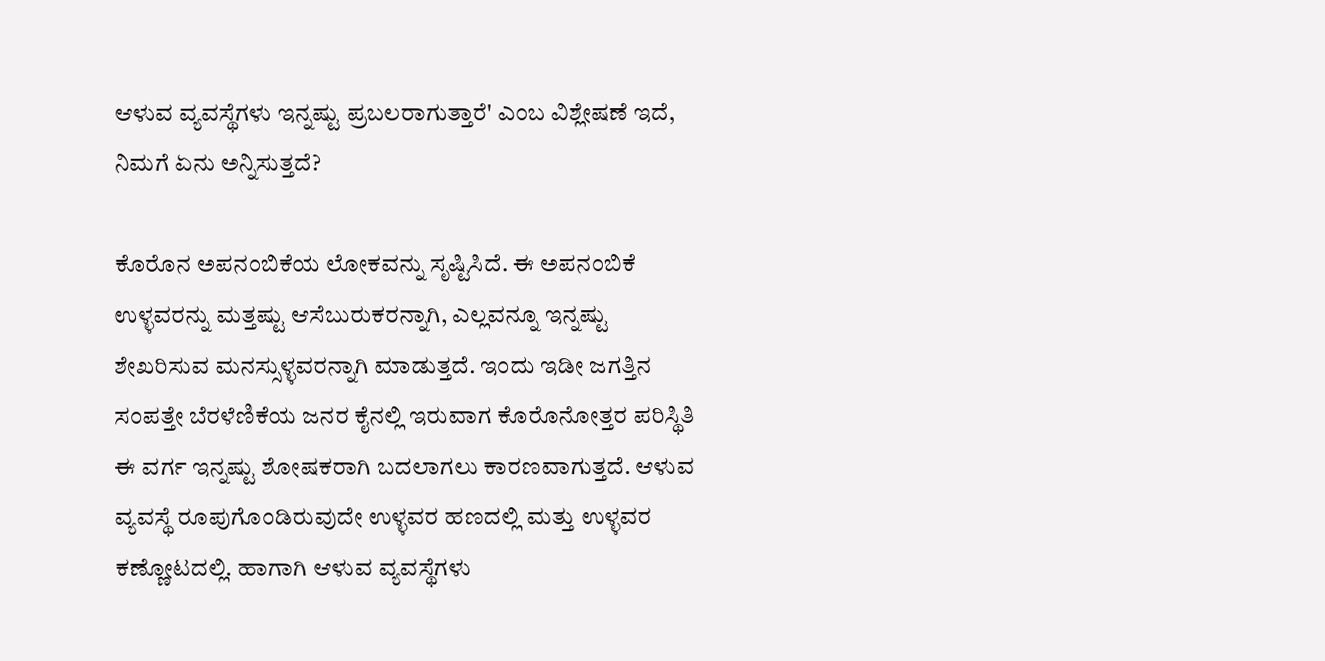ಆಳುವ ವ್ಯವಸ್ಥೆಗಳು ಇನ್ನಷ್ಟು ಪ್ರಬಲರಾಗುತ್ತಾರೆ' ಎಂಬ ವಿಶ್ಲೇಷಣೆ ಇದೆ, ನಿಮಗೆ ಏನು ಅನ್ನಿಸುತ್ತದೆ?

ಕೊರೊನ ಅಪನಂಬಿಕೆಯ ಲೋಕವನ್ನು ಸೃಷ್ಟಿಸಿದೆ. ಈ ಅಪನಂಬಿಕೆ ಉಳ್ಳವರನ್ನು ಮತ್ತಷ್ಟು ಆಸೆಬುರುಕರನ್ನಾಗಿ, ಎಲ್ಲವನ್ನೂ ಇನ್ನಷ್ಟು ಶೇಖರಿಸುವ ಮನಸ್ಸುಳ್ಳವರನ್ನಾಗಿ ಮಾಡುತ್ತದೆ. ಇಂದು ಇಡೀ ಜಗತ್ತಿನ ಸಂಪತ್ತೇ ಬೆರಳೆಣಿಕೆಯ ಜನರ ಕೈನಲ್ಲಿ ಇರುವಾಗ ಕೊರೊನೋತ್ತರ ಪರಿಸ್ಥಿತಿ ಈ ವರ್ಗ ಇನ್ನಷ್ಟು ಶೋಷಕರಾಗಿ ಬದಲಾಗಲು ಕಾರಣವಾಗುತ್ತದೆ. ಆಳುವ ವ್ಯವಸ್ಥೆ ರೂಪುಗೊಂಡಿರುವುದೇ ಉಳ್ಳವರ ಹಣದಲ್ಲಿ ಮತ್ತು ಉಳ್ಳವರ ಕಣ್ಣೋಟದಲ್ಲಿ. ಹಾಗಾಗಿ ಆಳುವ ವ್ಯವಸ್ಥೆಗಳು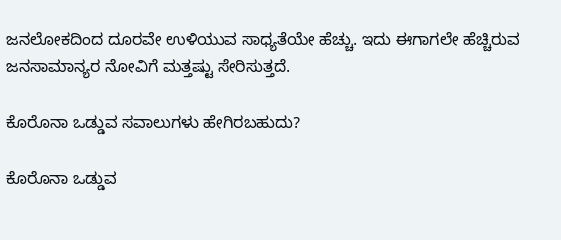ಜನಲೋಕದಿಂದ ದೂರವೇ ಉಳಿಯುವ ಸಾಧ್ಯತೆಯೇ ಹೆಚ್ಚು. ಇದು ಈಗಾಗಲೇ ಹೆಚ್ಚಿರುವ ಜನಸಾಮಾನ್ಯರ ನೋವಿಗೆ ಮತ್ತಷ್ಟು ಸೇರಿಸುತ್ತದೆ.

ಕೊರೊನಾ ಒಡ್ಡುವ ಸವಾಲುಗಳು ಹೇಗಿರಬಹುದು?

ಕೊರೊನಾ ಒಡ್ಡುವ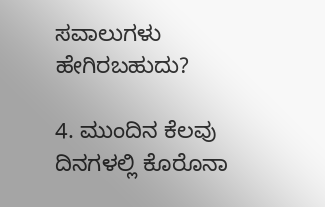ಸವಾಲುಗಳು ಹೇಗಿರಬಹುದು?

4. ಮುಂದಿನ ಕೆಲವು ದಿನಗಳಲ್ಲಿ ಕೊರೊನಾ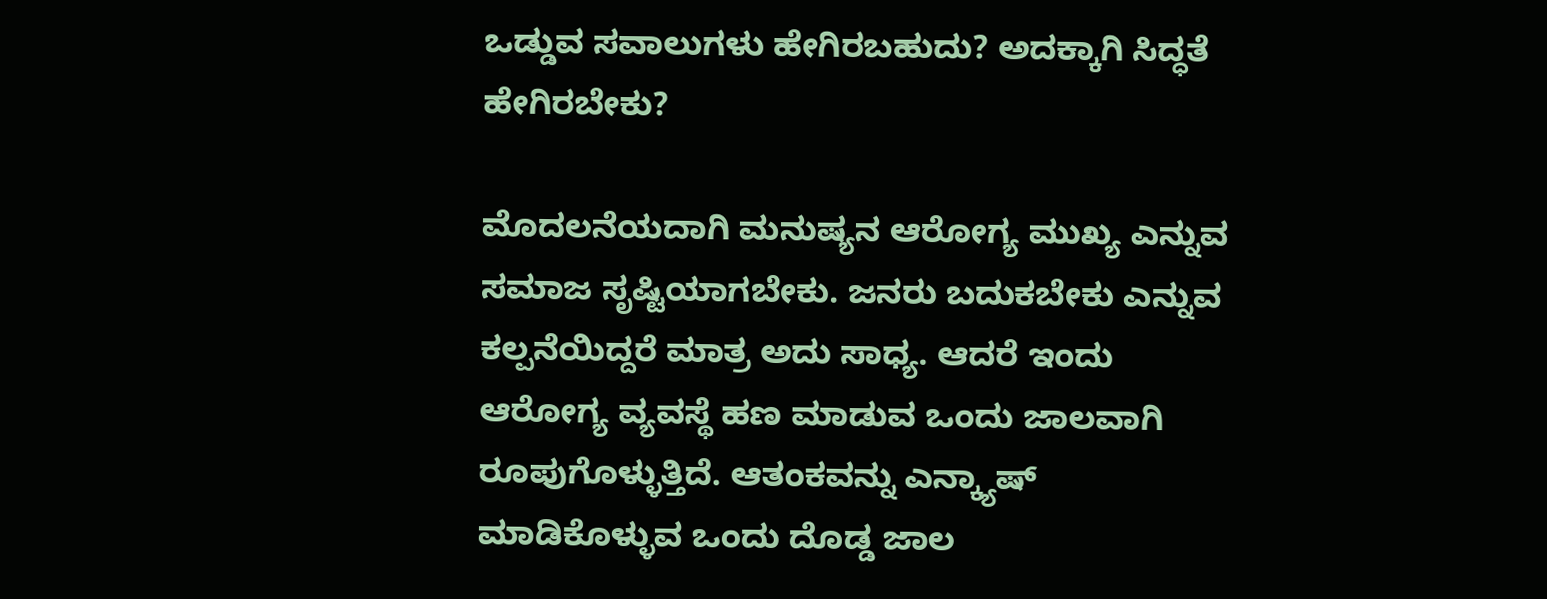ಒಡ್ಡುವ ಸವಾಲುಗಳು ಹೇಗಿರಬಹುದು? ಅದಕ್ಕಾಗಿ ಸಿದ್ಧತೆ ಹೇಗಿರಬೇಕು?

ಮೊದಲನೆಯದಾಗಿ ಮನುಷ್ಯನ ಆರೋಗ್ಯ ಮುಖ್ಯ ಎನ್ನುವ ಸಮಾಜ ಸೃಷ್ಟಿಯಾಗಬೇಕು. ಜನರು ಬದುಕಬೇಕು ಎನ್ನುವ ಕಲ್ಪನೆಯಿದ್ದರೆ ಮಾತ್ರ ಅದು ಸಾಧ್ಯ. ಆದರೆ ಇಂದು ಆರೋಗ್ಯ ವ್ಯವಸ್ಥೆ ಹಣ ಮಾಡುವ ಒಂದು ಜಾಲವಾಗಿ ರೂಪುಗೊಳ್ಳುತ್ತಿದೆ. ಆತಂಕವನ್ನು ಎನ್ಕ್ಯಾಷ್ ಮಾಡಿಕೊಳ್ಳುವ ಒಂದು ದೊಡ್ಡ ಜಾಲ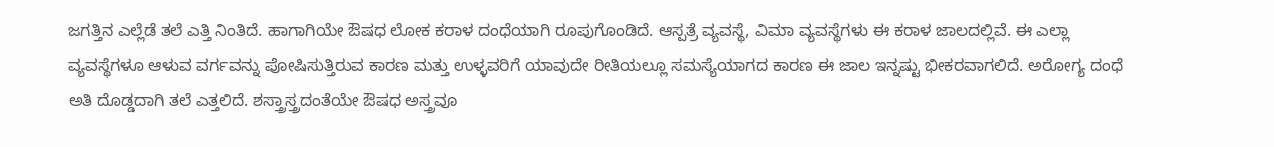ಜಗತ್ತಿನ ಎಲ್ಲೆಡೆ ತಲೆ ಎತ್ತಿ ನಿಂತಿದೆ. ಹಾಗಾಗಿಯೇ ಔಷಧ ಲೋಕ ಕರಾಳ ದಂಧೆಯಾಗಿ ರೂಪುಗೊಂಡಿದೆ. ಆಸ್ಪತ್ರೆ ವ್ಯವಸ್ಥೆ, ವಿಮಾ ವ್ಯವಸ್ಥೆಗಳು ಈ ಕರಾಳ ಜಾಲದಲ್ಲಿವೆ. ಈ ಎಲ್ಲಾ ವ್ಯವಸ್ಥೆಗಳೂ ಆಳುವ ವರ್ಗವನ್ನು ಪೋಷಿಸುತ್ತಿರುವ ಕಾರಣ ಮತ್ತು ಉಳ್ಳವರಿಗೆ ಯಾವುದೇ ರೀತಿಯಲ್ಲೂ ಸಮಸ್ಯೆಯಾಗದ ಕಾರಣ ಈ ಜಾಲ ಇನ್ನಷ್ಟು ಭೀಕರವಾಗಲಿದೆ. ಅರೋಗ್ಯ ದಂಧೆ ಅತಿ ದೊಡ್ಡದಾಗಿ ತಲೆ ಎತ್ತಲಿದೆ. ಶಸ್ತ್ರಾಸ್ತ್ರದಂತೆಯೇ ಔಷಧ ಅಸ್ತ್ರವೂ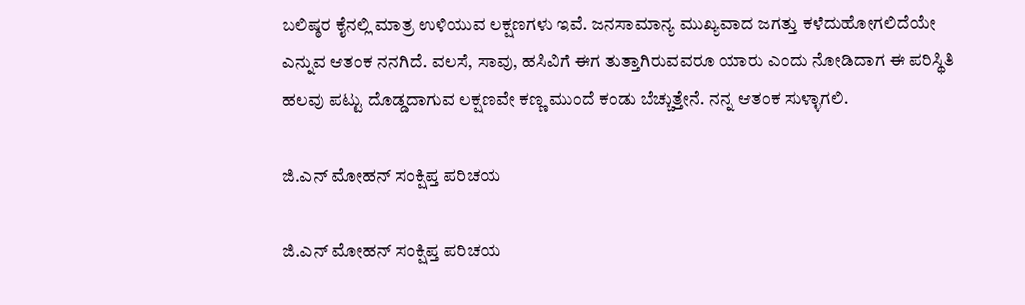ಬಲಿಷ್ಠರ ಕೈನಲ್ಲಿ ಮಾತ್ರ ಉಳಿಯುವ ಲಕ್ಷಣಗಳು ಇವೆ. ಜನಸಾಮಾನ್ಯ ಮುಖ್ಯವಾದ ಜಗತ್ತು ಕಳೆದುಹೋಗಲಿದೆಯೇ ಎನ್ನುವ ಆತಂಕ ನನಗಿದೆ. ವಲಸೆ, ಸಾವು, ಹಸಿವಿಗೆ ಈಗ ತುತ್ತಾಗಿರುವವರೂ ಯಾರು ಎಂದು ನೋಡಿದಾಗ ಈ ಪರಿಸ್ಥಿತಿ ಹಲವು ಪಟ್ಟು ದೊಡ್ಡದಾಗುವ ಲಕ್ಷಣವೇ ಕಣ್ಣ ಮುಂದೆ ಕಂಡು ಬೆಚ್ಚುತ್ತೇನೆ. ನನ್ನ ಆತಂಕ ಸುಳ್ಳಾಗಲಿ.

ಜಿ.ಎನ್ ಮೋಹನ್ ಸಂಕ್ಷಿಪ್ತ ಪರಿಚಯ

ಜಿ.ಎನ್ ಮೋಹನ್ ಸಂಕ್ಷಿಪ್ತ ಪರಿಚಯ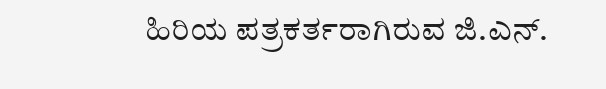ಹಿರಿಯ ಪತ್ರಕರ್ತರಾಗಿರುವ ಜಿ.ಎನ್.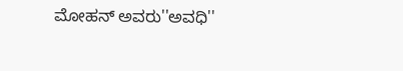ಮೋಹನ್ ಅವರು''ಅವಧಿ''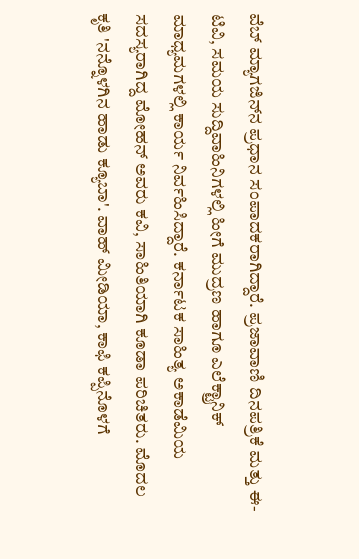ವೆಬ್ ಮ್ಯಾಗಜಿನ್‌ನ ಪ್ರಧಾನ ಸಂಪಾದಕರಾಗಿದ್ದಾರೆ. ಪ್ರಜಾವಾಣಿ ದಿನಪತ್ರಿಕೆ ಮತ್ತು ಈ-ಟಿವಿ, ಸಮಯ ಸುದ್ದಿವಾಹಿನಿಗಳಲ್ಲಿ ಹೀಗೆ ಮುದ್ರಣ ಹಾಗೂ ಎಲೆಕ್ಟ್ರಾನಿಕ್ ಮಾಧ್ಯಮಗಳಲ್ಲಿ ಕಾರ್ಯ ನಿರ್ವಹಿಸಿದ್ದಾರೆ. ಕರ್ನಾಟಕ ಸಾಹಿತ್ಯ ಅಕಾಡೆಮಿಯ ಸದಸ್ಯರಾಗಿದ್ದ ಮೋಹನ್ ಅವರು ಕವಿ, ಸಾಹಿತಿಯಾಗಿ ಕೂಡಾ ಪರಿಚಿತರು. ಮೊದಲ ಕೃತಿ 'ನನ್ನೊಳಗಿನ ಹಾಡು ಕ್ಯೂಬಾ'. ವಾಹ್‌ ಮೀಡಿಯಾ, ಕಾಫಿ ಕಪ್ಪಿನೊಳಗೆ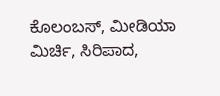ಕೊಲಂಬಸ್, ಮೀಡಿಯಾ ಮಿರ್ಚಿ, ಸಿರಿಪಾದ,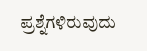ಪ್ರಶ್ನೆಗಳಿರುವುದು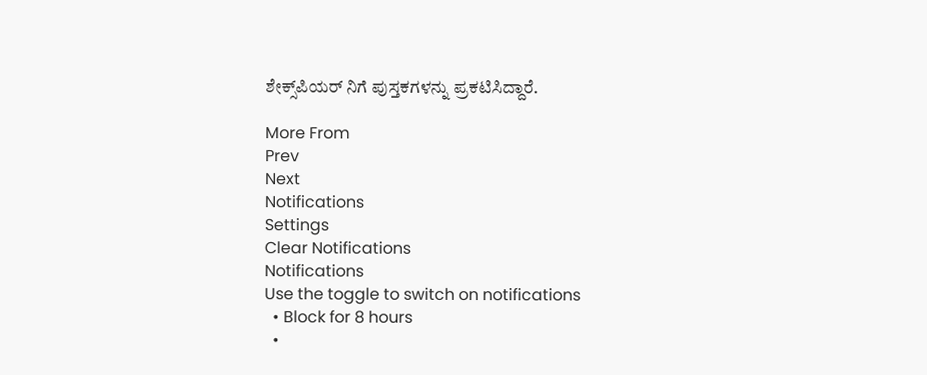ಶೇಕ್ಸ್‌ಪಿಯರ್‌ ನಿಗೆ ಪುಸ್ತಕಗಳನ್ನು ಪ್ರಕಟಿಸಿದ್ದಾರೆ.

More From
Prev
Next
Notifications
Settings
Clear Notifications
Notifications
Use the toggle to switch on notifications
  • Block for 8 hours
  •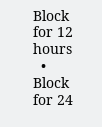Block for 12 hours
  • Block for 24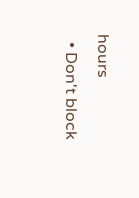hours
  • Don't block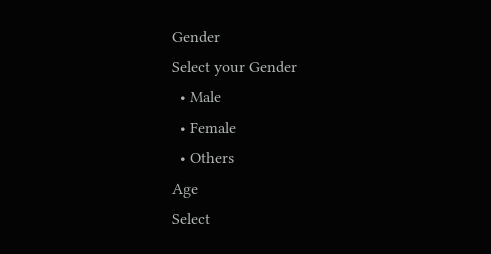Gender
Select your Gender
  • Male
  • Female
  • Others
Age
Select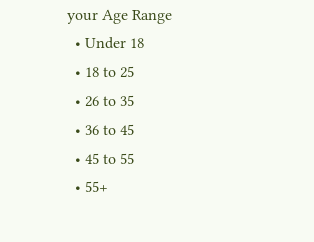your Age Range
  • Under 18
  • 18 to 25
  • 26 to 35
  • 36 to 45
  • 45 to 55
  • 55+